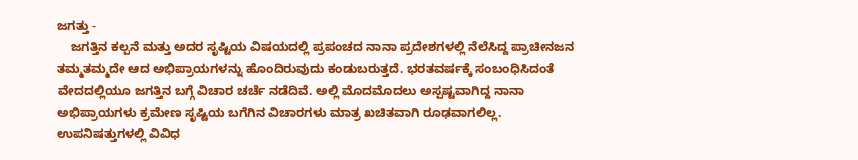ಜಗತ್ತು -
    ಜಗತ್ತಿನ ಕಲ್ಪನೆ ಮತ್ತು ಅದರ ಸೃಷ್ಟಿಯ ವಿಷಯದಲ್ಲಿ ಪ್ರಪಂಚದ ನಾನಾ ಪ್ರದೇಶಗಳಲ್ಲಿ ನೆಲೆಸಿದ್ದ ಪ್ರಾಚೀನಜನ ತಮ್ಮತಮ್ಮದೇ ಆದ ಅಭಿಪ್ರಾಯಗಳನ್ನು ಹೊಂದಿರುವುದು ಕಂಡುಬರುತ್ತದೆ. ಭರತವರ್ಷಕ್ಕೆ ಸಂಬಂಧಿಸಿದಂತೆ ವೇದದಲ್ಲಿಯೂ ಜಗತ್ತಿನ ಬಗ್ಗೆ ವಿಚಾರ ಚರ್ಚೆ ನಡೆದಿವೆ. ಅಲ್ಲಿ ಮೊದಮೊದಲು ಅಸ್ಪಷ್ಟವಾಗಿದ್ದ ನಾನಾ ಅಭಿಪ್ರಾಯಗಳು ಕ್ರಮೇಣ ಸೃಷ್ಟಿಯ ಬಗೆಗಿನ ವಿಚಾರಗಳು ಮಾತ್ರ ಖಚಿತವಾಗಿ ರೂಢವಾಗಲಿಲ್ಲ. ಉಪನಿಷತ್ತುಗಳಲ್ಲಿ ವಿವಿಧ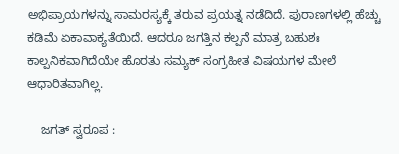ಅಭಿಪ್ರಾಯಗಳನ್ನು ಸಾಮರಸ್ಯಕ್ಕೆ ತರುವ ಪ್ರಯತ್ನ ನಡೆದಿದೆ. ಪುರಾಣಗಳಲ್ಲಿ ಹೆಚ್ಚು ಕಡಿಮೆ ಏಕಾವಾಕ್ಯತೆಯಿದೆ. ಆದರೂ ಜಗತ್ತಿನ ಕಲ್ಪನೆ ಮಾತ್ರ ಬಹುಶಃ ಕಾಲ್ಪನಿಕವಾಗಿದೆಯೇ ಹೊರತು ಸಮ್ಯಕ್ ಸಂಗ್ರಹೀತ ವಿಷಯಗಳ ಮೇಲೆ ಆಧಾರಿತವಾಗಿಲ್ಲ.

    ಜಗತ್ ಸ್ವರೂಪ :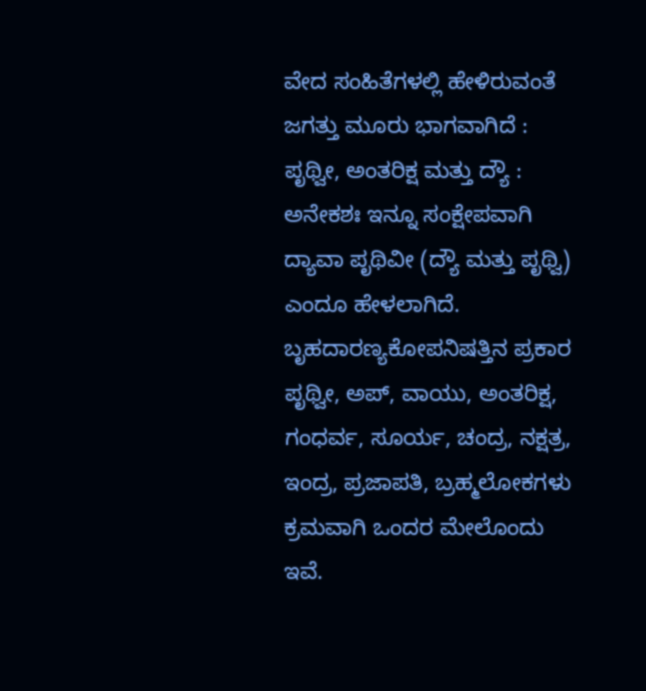ವೇದ ಸಂಹಿತೆಗಳಲ್ಲಿ ಹೇಳಿರುವಂತೆ ಜಗತ್ತು ಮೂರು ಭಾಗವಾಗಿದೆ : ಪೃಥ್ವೀ, ಅಂತರಿಕ್ಷ ಮತ್ತು ದ್ಯೌ : ಅನೇಕಶಃ ಇನ್ನೂ ಸಂಕ್ಷೇಪವಾಗಿ ದ್ಯಾವಾ ಪೃಥಿವೀ (ದ್ಯೌ ಮತ್ತು ಪೃಥ್ವಿ) ಎಂದೂ ಹೇಳಲಾಗಿದೆ. ಬೃಹದಾರಣ್ಯಕೋಪನಿಷತ್ತಿನ ಪ್ರಕಾರ ಪೃಥ್ವೀ, ಅಪ್, ವಾಯು, ಅಂತರಿಕ್ಷ, ಗಂಧರ್ವ, ಸೂರ್ಯ, ಚಂದ್ರ, ನಕ್ಷತ್ರ, ಇಂದ್ರ, ಪ್ರಜಾಪತಿ, ಬ್ರಹ್ಮಲೋಕಗಳು ಕ್ರಮವಾಗಿ ಒಂದರ ಮೇಲೊಂದು ಇವೆ.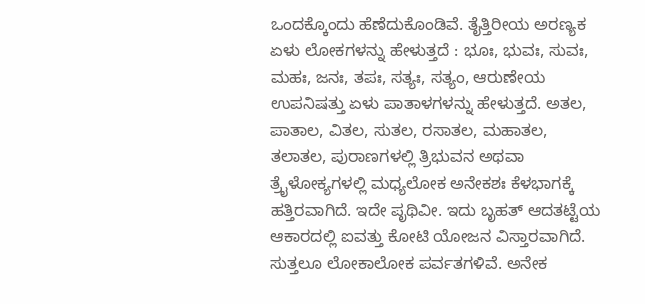ಒಂದಕ್ಕೊಂದು ಹೆಣೆದುಕೊಂಡಿವೆ. ತೈತ್ತಿರೀಯ ಅರಣ್ಯಕ ಏಳು ಲೋಕಗಳನ್ನು ಹೇಳುತ್ತದೆ : ಭೂಃ, ಭುವಃ, ಸುವಃ, ಮಹಃ, ಜನಃ, ತಪಃ, ಸತ್ಯಃ, ಸತ್ಯಂ, ಆರುಣೇಯ ಉಪನಿಷತ್ತು ಏಳು ಪಾತಾಳಗಳನ್ನು ಹೇಳುತ್ತದೆ. ಅತಲ, ಪಾತಾಲ, ವಿತಲ, ಸುತಲ, ರಸಾತಲ, ಮಹಾತಲ, ತಲಾತಲ, ಪುರಾಣಗಳಲ್ಲಿ ತ್ರಿಭುವನ ಅಥವಾ ತ್ರೈಳೋಕ್ಯಗಳಲ್ಲಿ ಮಧ್ಯಲೋಕ ಅನೇಕಶಃ ಕೆಳಭಾಗಕ್ಕೆ ಹತ್ತಿರವಾಗಿದೆ. ಇದೇ ಪೃಥಿವೀ. ಇದು ಬೃಹತ್ ಆದತಟ್ಟೆಯ ಆಕಾರದಲ್ಲಿ ಐವತ್ತು ಕೋಟಿ ಯೋಜನ ವಿಸ್ತಾರವಾಗಿದೆ. ಸುತ್ತಲೂ ಲೋಕಾಲೋಕ ಪರ್ವತಗಳಿವೆ. ಅನೇಕ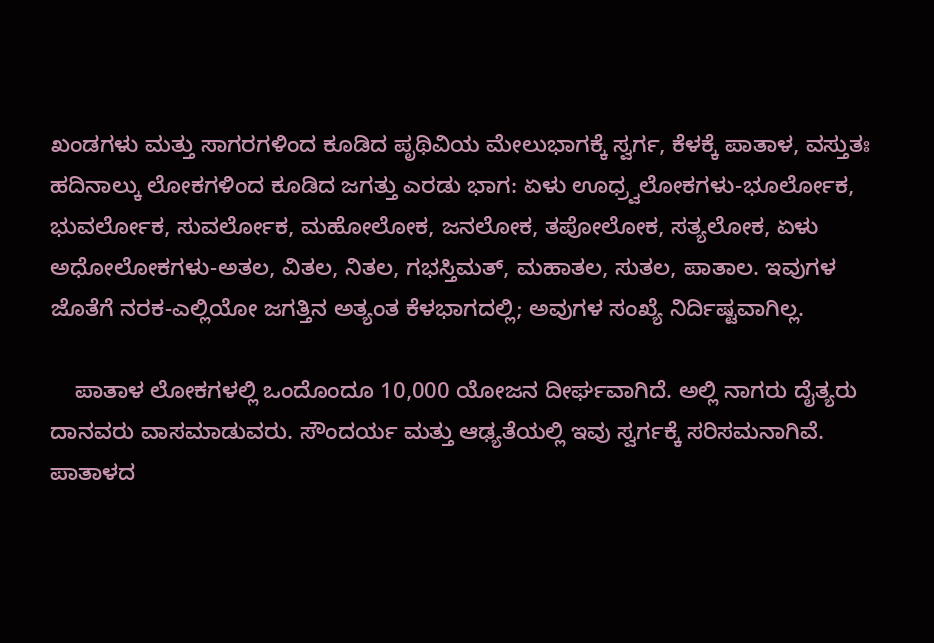ಖಂಡಗಳು ಮತ್ತು ಸಾಗರಗಳಿಂದ ಕೂಡಿದ ಪೃಥಿವಿಯ ಮೇಲುಭಾಗಕ್ಕೆ ಸ್ವರ್ಗ, ಕೆಳಕ್ಕೆ ಪಾತಾಳ, ವಸ್ತುತಃ ಹದಿನಾಲ್ಕು ಲೋಕಗಳಿಂದ ಕೂಡಿದ ಜಗತ್ತು ಎರಡು ಭಾಗ: ಏಳು ಊಧ್ರ್ವಲೋಕಗಳು-ಭೂರ್ಲೋಕ, ಭುವರ್ಲೋಕ, ಸುವರ್ಲೋಕ, ಮಹೋಲೋಕ, ಜನಲೋಕ, ತಪೋಲೋಕ, ಸತ್ಯಲೋಕ, ಏಳು ಅಧೋಲೋಕಗಳು-ಅತಲ, ವಿತಲ, ನಿತಲ, ಗಭಸ್ತಿಮತ್, ಮಹಾತಲ, ಸುತಲ, ಪಾತಾಲ. ಇವುಗಳ ಜೊತೆಗೆ ನರಕ-ಎಲ್ಲಿಯೋ ಜಗತ್ತಿನ ಅತ್ಯಂತ ಕೆಳಭಾಗದಲ್ಲಿ; ಅವುಗಳ ಸಂಖ್ಯೆ ನಿರ್ದಿಷ್ಟವಾಗಿಲ್ಲ.

    ಪಾತಾಳ ಲೋಕಗಳಲ್ಲಿ ಒಂದೊಂದೂ 10,000 ಯೋಜನ ದೀರ್ಘವಾಗಿದೆ. ಅಲ್ಲಿ ನಾಗರು ದೈತ್ಯರು ದಾನವರು ವಾಸಮಾಡುವರು. ಸೌಂದರ್ಯ ಮತ್ತು ಆಢ್ಯತೆಯಲ್ಲಿ ಇವು ಸ್ವರ್ಗಕ್ಕೆ ಸರಿಸಮನಾಗಿವೆ. ಪಾತಾಳದ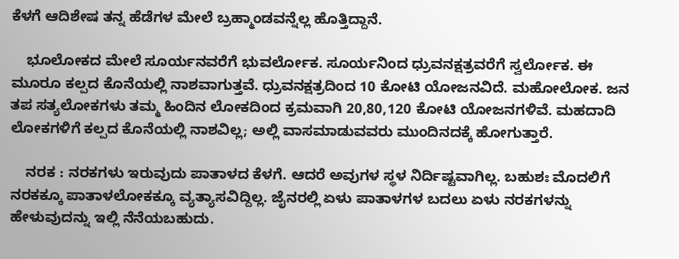ಕೆಳಗೆ ಆದಿಶೇಷ ತನ್ನ ಹೆಡೆಗಳ ಮೇಲೆ ಬ್ರಹ್ಮಾಂಡವನ್ನೆಲ್ಲ ಹೊತ್ತಿದ್ದಾನೆ.

    ಭೂಲೋಕದ ಮೇಲೆ ಸೂರ್ಯನವರೆಗೆ ಭುವರ್ಲೋಕ. ಸೂರ್ಯನಿಂದ ಧ್ರುವನಕ್ಷತ್ರವರೆಗೆ ಸ್ವರ್ಲೋಕ. ಈ ಮೂರೂ ಕಲ್ಪದ ಕೊನೆಯಲ್ಲಿ ನಾಶವಾಗುತ್ತವೆ. ಧ್ರುವನಕ್ಷತ್ರದಿಂದ 10 ಕೋಟಿ ಯೋಜನವಿದೆ. ಮಹೋಲೋಕ. ಜನ ತಪ ಸತ್ಯಲೋಕಗಳು ತಮ್ಮ ಹಿಂದಿನ ಲೋಕದಿಂದ ಕ್ರಮವಾಗಿ 20,80,120 ಕೋಟಿ ಯೋಜನಗಳಿವೆ. ಮಹದಾದಿ ಲೋಕಗಳಿಗೆ ಕಲ್ಪದ ಕೊನೆಯಲ್ಲಿ ನಾಶವಿಲ್ಲ; ಅಲ್ಲಿ ವಾಸಮಾಡುವವರು ಮುಂದಿನದಕ್ಕೆ ಹೋಗುತ್ತಾರೆ.

    ನರಕ : ನರಕಗಳು ಇರುವುದು ಪಾತಾಳದ ಕೆಳಗೆ. ಆದರೆ ಅವುಗಳ ಸ್ಥಳ ನಿರ್ದಿಷ್ಟವಾಗಿಲ್ಲ. ಬಹುಶಃ ಮೊದಲಿಗೆ ನರಕಕ್ಕೂ ಪಾತಾಳಲೋಕಕ್ಕೂ ವ್ಯತ್ಯಾಸವಿದ್ದಿಲ್ಲ. ಜೈನರಲ್ಲಿ ಏಳು ಪಾತಾಳಗಳ ಬದಲು ಏಳು ನರಕಗಳನ್ನು ಹೇಳುವುದನ್ನು ಇಲ್ಲಿ ನೆನೆಯಬಹುದು.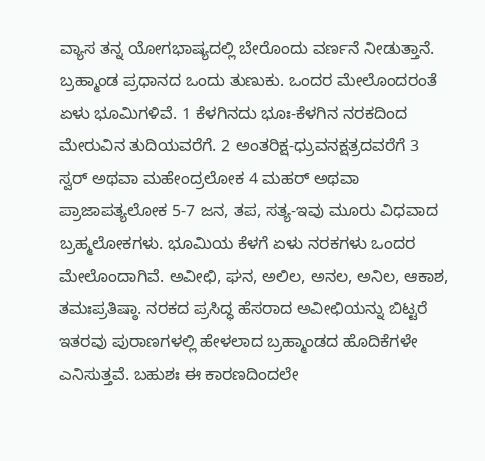ವ್ಯಾಸ ತನ್ನ ಯೋಗಭಾಷ್ಯದಲ್ಲಿ ಬೇರೊಂದು ವರ್ಣನೆ ನೀಡುತ್ತಾನೆ. ಬ್ರಹ್ಮಾಂಡ ಪ್ರಧಾನದ ಒಂದು ತುಣುಕು. ಒಂದರ ಮೇಲೊಂದರಂತೆ ಏಳು ಭೂಮಿಗಳಿವೆ. 1 ಕೆಳಗಿನದು ಭೂಃ-ಕೆಳಗಿನ ನರಕದಿಂದ ಮೇರುವಿನ ತುದಿಯವರೆಗೆ. 2 ಅಂತರಿಕ್ಷ-ಧ್ರುವನಕ್ಷತ್ರದವರೆಗೆ 3 ಸ್ವರ್ ಅಥವಾ ಮಹೇಂದ್ರಲೋಕ 4 ಮಹರ್ ಅಥವಾ ಪ್ರಾಜಾಪತ್ಯಲೋಕ 5-7 ಜನ, ತಪ, ಸತ್ಯ-ಇವು ಮೂರು ವಿಧವಾದ ಬ್ರಹ್ಮಲೋಕಗಳು. ಭೂಮಿಯ ಕೆಳಗೆ ಏಳು ನರಕಗಳು ಒಂದರ ಮೇಲೊಂದಾಗಿವೆ. ಅವೀಛಿ, ಘನ, ಅಲಿಲ, ಅನಲ, ಅನಿಲ, ಆಕಾಶ, ತಮಃಪ್ರತಿಷ್ಠಾ. ನರಕದ ಪ್ರಸಿದ್ಧ ಹೆಸರಾದ ಅವೀಛಿಯನ್ನು ಬಿಟ್ಟರೆ ಇತರವು ಪುರಾಣಗಳಲ್ಲಿ ಹೇಳಲಾದ ಬ್ರಹ್ಮಾಂಡದ ಹೊದಿಕೆಗಳೇ ಎನಿಸುತ್ತವೆ. ಬಹುಶಃ ಈ ಕಾರಣದಿಂದಲೇ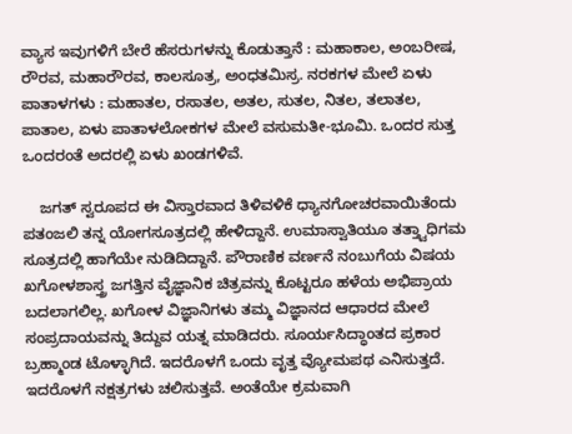ವ್ಯಾಸ ಇವುಗಳಿಗೆ ಬೇರೆ ಹೆಸರುಗಳನ್ನು ಕೊಡುತ್ತಾನೆ : ಮಹಾಕಾಲ, ಅಂಬರೀಷ, ರೌರವ, ಮಹಾರೌರವ, ಕಾಲಸೂತ್ರ, ಅಂಧತಮಿಸ್ರ. ನರಕಗಳ ಮೇಲೆ ಏಳು ಪಾತಾಳಗಳು : ಮಹಾತಲ, ರಸಾತಲ, ಅತಲ, ಸುತಲ, ನಿತಲ, ತಲಾತಲ, ಪಾತಾಲ, ಏಳು ಪಾತಾಳಲೋಕಗಳ ಮೇಲೆ ವಸುಮತೀ-ಭೂಮಿ. ಒಂದರ ಸುತ್ತ ಒಂದರಂತೆ ಅದರಲ್ಲಿ ಏಳು ಖಂಡಗಳಿವೆ.

    ಜಗತ್ ಸ್ವರೂಪದ ಈ ವಿಸ್ತಾರವಾದ ತಿಳಿವಳಿಕೆ ಧ್ಯಾನಗೋಚರವಾಯಿತೆಂದು ಪತಂಜಲಿ ತನ್ನ ಯೋಗಸೂತ್ರದಲ್ಲಿ ಹೇಳಿದ್ದಾನೆ. ಉಮಾಸ್ವಾತಿಯೂ ತತ್ತ್ವಾಧಿಗಮ ಸೂತ್ರದಲ್ಲಿ ಹಾಗೆಯೇ ನುಡಿದಿದ್ದಾನೆ. ಪೌರಾಣಿಕ ವರ್ಣನೆ ನಂಬುಗೆಯ ವಿಷಯ ಖಗೋಳಶಾಸ್ತ್ರ ಜಗತ್ತಿನ ವೈಜ್ಞಾನಿಕ ಚಿತ್ರವನ್ನು ಕೊಟ್ಟರೂ ಹಳೆಯ ಅಭಿಪ್ರಾಯ ಬದಲಾಗಲಿಲ್ಲ. ಖಗೋಳ ವಿಜ್ಞಾನಿಗಳು ತಮ್ಮ ವಿಜ್ಞಾನದ ಆಧಾರದ ಮೇಲೆ ಸಂಪ್ರದಾಯವನ್ನು ತಿದ್ದುವ ಯತ್ನ ಮಾಡಿದರು. ಸೂರ್ಯಸಿದ್ಧಾಂತದ ಪ್ರಕಾರ ಬ್ರಹ್ಮಾಂಡ ಟೊಳ್ಳಾಗಿದೆ. ಇದರೊಳಗೆ ಒಂದು ವೃತ್ತ ವ್ಯೋಮಪಥ ಎನಿಸುತ್ತದೆ. ಇದರೊಳಗೆ ನಕ್ಷತ್ರಗಳು ಚಲಿಸುತ್ತವೆ. ಅಂತೆಯೇ ಕ್ರಮವಾಗಿ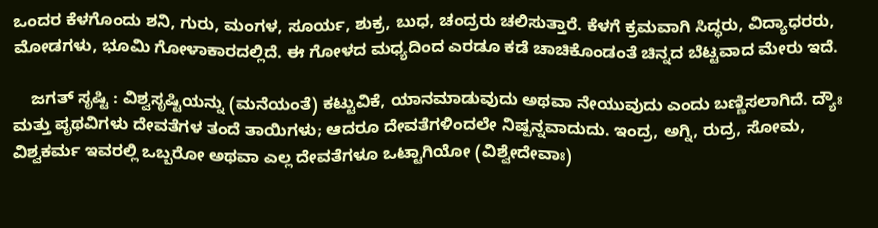ಒಂದರ ಕೆಳಗೊಂದು ಶನಿ, ಗುರು, ಮಂಗಳ, ಸೂರ್ಯ, ಶುಕ್ರ, ಬುಧ, ಚಂದ್ರರು ಚಲಿಸುತ್ತಾರೆ. ಕೆಳಗೆ ಕ್ರಮವಾಗಿ ಸಿದ್ಧರು, ವಿದ್ಯಾಧರರು, ಮೋಡಗಳು, ಭೂಮಿ ಗೋಳಾಕಾರದಲ್ಲಿದೆ. ಈ ಗೋಳದ ಮಧ್ಯದಿಂದ ಎರಡೂ ಕಡೆ ಚಾಚಿಕೊಂಡಂತೆ ಚಿನ್ನದ ಬೆಟ್ಟವಾದ ಮೇರು ಇದೆ.

    ಜಗತ್ ಸೃಷ್ಟಿ : ವಿಶ್ವಸೃಷ್ಟಿಯನ್ನು (ಮನೆಯಂತೆ) ಕಟ್ಟುವಿಕೆ, ಯಾನಮಾಡುವುದು ಅಥವಾ ನೇಯುವುದು ಎಂದು ಬಣ್ಣಿಸಲಾಗಿದೆ. ದ್ಯೌಃ ಮತ್ತು ಪೃಥವಿಗಳು ದೇವತೆಗಳ ತಂದೆ ತಾಯಿಗಳು; ಆದರೂ ದೇವತೆಗಳಿಂದಲೇ ನಿಷ್ಪನ್ನವಾದುದು. ಇಂದ್ರ, ಅಗ್ನಿ, ರುದ್ರ, ಸೋಮ, ವಿಶ್ವಕರ್ಮ ಇವರಲ್ಲಿ ಒಬ್ಬರೋ ಅಥವಾ ಎಲ್ಲ ದೇವತೆಗಳೂ ಒಟ್ಟಾಗಿಯೋ (ವಿಶ್ವೇದೇವಾಃ)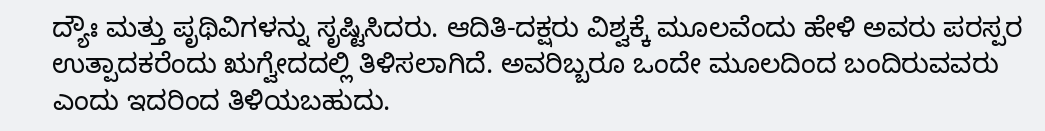ದ್ಯೌಃ ಮತ್ತು ಪೃಥಿವಿಗಳನ್ನು ಸೃಷ್ಟಿಸಿದರು. ಆದಿತಿ-ದಕ್ಷರು ವಿಶ್ವಕ್ಕೆ ಮೂಲವೆಂದು ಹೇಳಿ ಅವರು ಪರಸ್ಪರ ಉತ್ಪಾದಕರೆಂದು ಋಗ್ವೇದದಲ್ಲಿ ತಿಳಿಸಲಾಗಿದೆ. ಅವರಿಬ್ಬರೂ ಒಂದೇ ಮೂಲದಿಂದ ಬಂದಿರುವವರು ಎಂದು ಇದರಿಂದ ತಿಳಿಯಬಹುದು.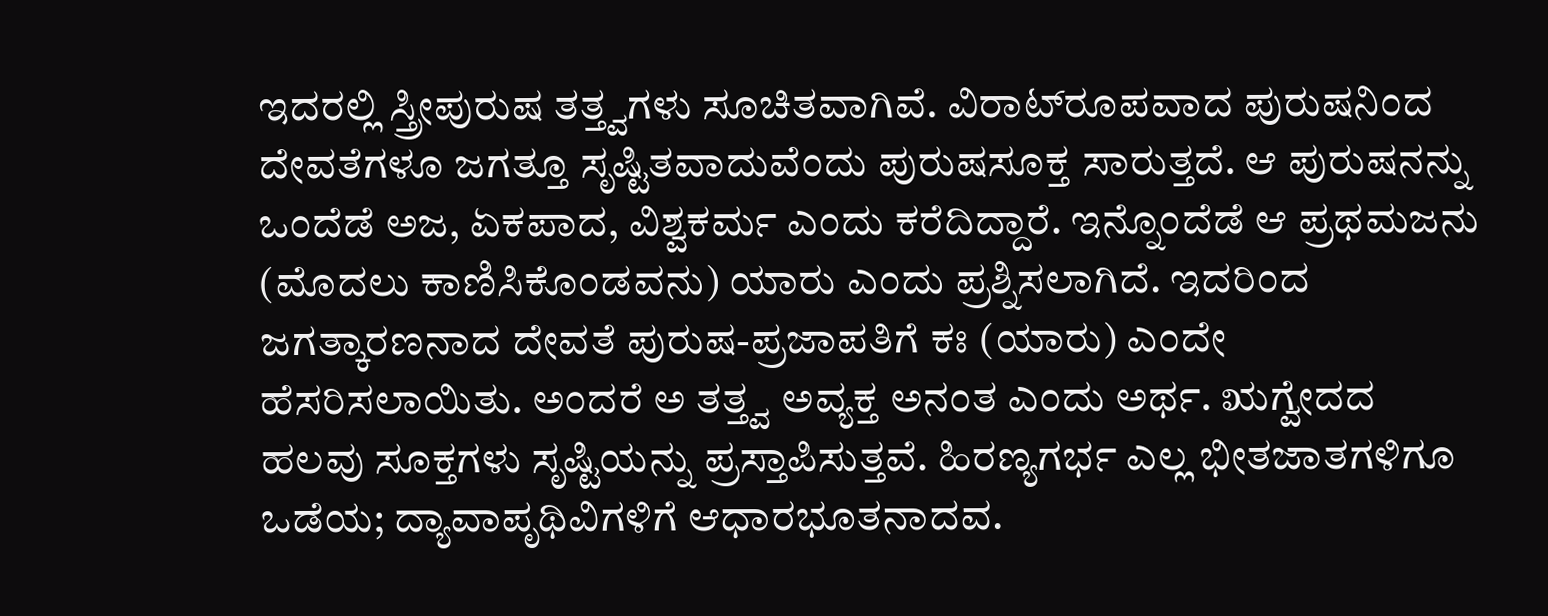ಇದರಲ್ಲಿ ಸ್ತ್ರೀಪುರುಷ ತತ್ತ್ವಗಳು ಸೂಚಿತವಾಗಿವೆ. ವಿರಾಟ್‍ರೂಪವಾದ ಪುರುಷನಿಂದ ದೇವತೆಗಳೂ ಜಗತ್ತೂ ಸೃಷ್ಟಿತವಾದುವೆಂದು ಪುರುಷಸೂಕ್ತ ಸಾರುತ್ತದೆ. ಆ ಪುರುಷನನ್ನು ಒಂದೆಡೆ ಅಜ, ಏಕಪಾದ, ವಿಶ್ವಕರ್ಮ ಎಂದು ಕರೆದಿದ್ದಾರೆ. ಇನ್ನೊಂದೆಡೆ ಆ ಪ್ರಥಮಜನು (ಮೊದಲು ಕಾಣಿಸಿಕೊಂಡವನು) ಯಾರು ಎಂದು ಪ್ರಶ್ನಿಸಲಾಗಿದೆ. ಇದರಿಂದ ಜಗತ್ಕಾರಣನಾದ ದೇವತೆ ಪುರುಷ-ಪ್ರಜಾಪತಿಗೆ ಕಃ (ಯಾರು) ಎಂದೇ ಹೆಸರಿಸಲಾಯಿತು. ಅಂದರೆ ಅ ತತ್ತ್ವ ಅವ್ಯಕ್ತ ಅನಂತ ಎಂದು ಅರ್ಥ. ಋಗ್ವೇದದ ಹಲವು ಸೂಕ್ತಗಳು ಸೃಷ್ಟಿಯನ್ನು ಪ್ರಸ್ತಾಪಿಸುತ್ತವೆ. ಹಿರಣ್ಯಗರ್ಭ ಎಲ್ಲ ಭೀತಜಾತಗಳಿಗೂ ಒಡೆಯ; ದ್ಯಾವಾಪೃಥಿವಿಗಳಿಗೆ ಆಧಾರಭೂತನಾದವ.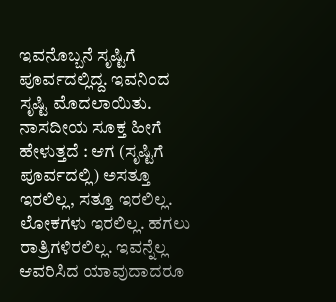ಇವನೊಬ್ಬನೆ ಸೃಷ್ಟಿಗೆ ಪೂರ್ವದಲ್ಲಿದ್ದ. ಇವನಿಂದ ಸೃಷ್ಟಿ ಮೊದಲಾಯಿತು. ನಾಸದೀಯ ಸೂಕ್ತ ಹೀಗೆ ಹೇಳುತ್ತದೆ : ಆಗ (ಸೃಷ್ಟಿಗೆ ಪೂರ್ವದಲ್ಲಿ) ಅಸತ್ತೂ ಇರಲಿಲ್ಲ, ಸತ್ತೂ ಇರಲಿಲ್ಲ. ಲೋಕಗಳು ಇರಲಿಲ್ಲ. ಹಗಲು ರಾತ್ರಿಗಳಿರಲಿಲ್ಲ. ಇವನ್ನೆಲ್ಲ ಆವರಿಸಿದ ಯಾವುದಾದರೂ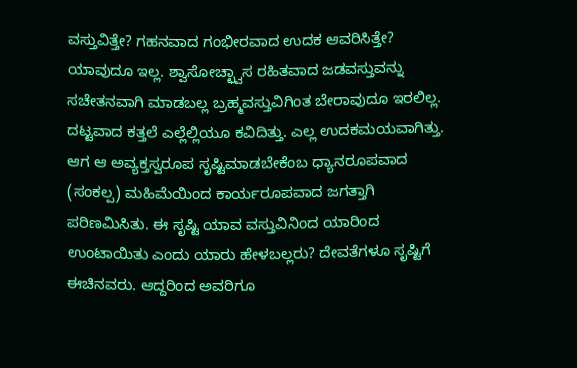ವಸ್ತುವಿತ್ತೇ? ಗಹನವಾದ ಗಂಭೀರವಾದ ಉದಕ ಆವರಿಸಿತ್ತೇ? ಯಾವುದೂ ಇಲ್ಲ. ಶ್ವಾಸೋಚ್ಛ್ವಾಸ ರಹಿತವಾದ ಜಡವಸ್ತುವನ್ನು ಸಚೇತನವಾಗಿ ಮಾಡಬಲ್ಲ ಬ್ರಹ್ಮವಸ್ತುವಿಗಿಂತ ಬೇರಾವುದೂ ಇರಲಿಲ್ಲ. ದಟ್ಟವಾದ ಕತ್ತಲೆ ಎಲ್ಲೆಲ್ಲಿಯೂ ಕವಿದಿತ್ತು. ಎಲ್ಲ ಉದಕಮಯವಾಗಿತ್ತು. ಆಗ ಆ ಅವ್ಯಕ್ತಸ್ವರೂಪ ಸೃಷ್ಟಿಮಾಡಬೇಕೆಂಬ ಧ್ಯಾನರೂಪವಾದ (ಸಂಕಲ್ಪ) ಮಹಿಮೆಯಿಂದ ಕಾರ್ಯರೂಪವಾದ ಜಗತ್ತಾಗಿ ಪರಿಣಮಿಸಿತು. ಈ ಸೃಷ್ಟಿ ಯಾವ ವಸ್ತುವಿನಿಂದ ಯಾರಿಂದ ಉಂಟಾಯಿತು ಎಂದು ಯಾರು ಹೇಳಬಲ್ಲರು? ದೇವತೆಗಳೂ ಸೃಷ್ಟಿಗೆ ಈಚಿನವರು. ಆದ್ದರಿಂದ ಅವರಿಗೂ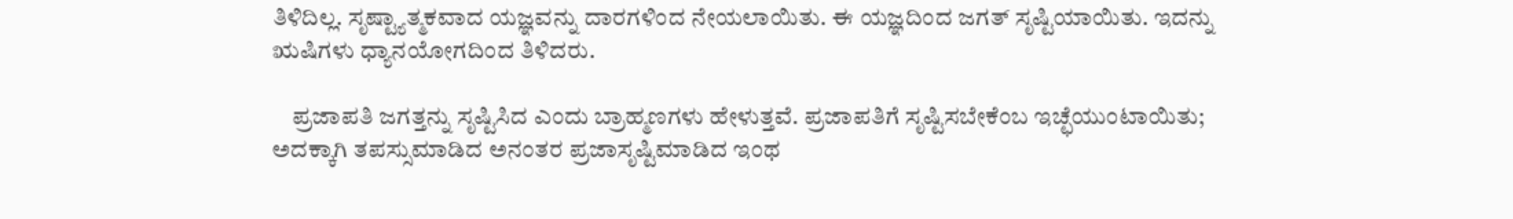ತಿಳಿದಿಲ್ಲ. ಸೃಷ್ಟ್ಯಾತ್ಮಕವಾದ ಯಜ್ಞವನ್ನು ದಾರಗಳಿಂದ ನೇಯಲಾಯಿತು. ಈ ಯಜ್ಞದಿಂದ ಜಗತ್ ಸೃಷ್ಟಿಯಾಯಿತು. ಇದನ್ನು ಋಷಿಗಳು ಧ್ಯಾನಯೋಗದಿಂದ ತಿಳಿದರು.

    ಪ್ರಜಾಪತಿ ಜಗತ್ತನ್ನು ಸೃಷ್ಟಿಸಿದ ಎಂದು ಬ್ರಾಹ್ಮಣಗಳು ಹೇಳುತ್ತವೆ. ಪ್ರಜಾಪತಿಗೆ ಸೃಷ್ಟಿಸಬೇಕೆಂಬ ಇಚ್ಛೆಯುಂಟಾಯಿತು; ಅದಕ್ಕಾಗಿ ತಪಸ್ಸುಮಾಡಿದ ಅನಂತರ ಪ್ರಜಾಸೃಷ್ಟಿಮಾಡಿದ ಇಂಥ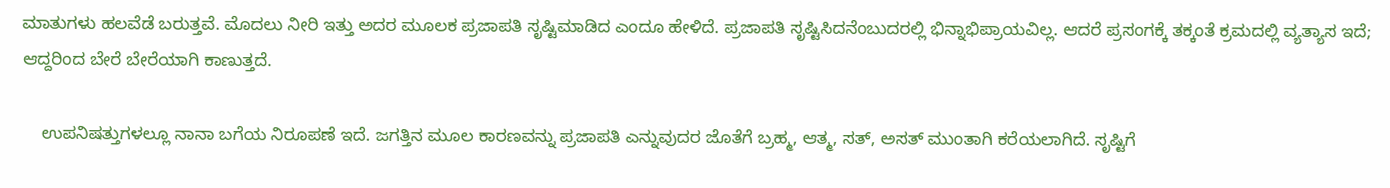ಮಾತುಗಳು ಹಲವೆಡೆ ಬರುತ್ತವೆ. ಮೊದಲು ನೀರಿ ಇತ್ತು ಅದರ ಮೂಲಕ ಪ್ರಜಾಪತಿ ಸೃಷ್ಟಿಮಾಡಿದ ಎಂದೂ ಹೇಳಿದೆ. ಪ್ರಜಾಪತಿ ಸೃಷ್ಟಿಸಿದನೆಂಬುದರಲ್ಲಿ ಭಿನ್ನಾಭಿಪ್ರಾಯವಿಲ್ಲ. ಆದರೆ ಪ್ರಸಂಗಕ್ಕೆ ತಕ್ಕಂತೆ ಕ್ರಮದಲ್ಲಿ ವ್ಯತ್ಯಾಸ ಇದೆ; ಆದ್ದರಿಂದ ಬೇರೆ ಬೇರೆಯಾಗಿ ಕಾಣುತ್ತದೆ.

    ಉಪನಿಷತ್ತುಗಳಲ್ಲೂ ನಾನಾ ಬಗೆಯ ನಿರೂಪಣೆ ಇದೆ. ಜಗತ್ತಿನ ಮೂಲ ಕಾರಣವನ್ನು ಪ್ರಜಾಪತಿ ಎನ್ನುವುದರ ಜೊತೆಗೆ ಬ್ರಹ್ಮ, ಆತ್ಮ, ಸತ್, ಅಸತ್ ಮುಂತಾಗಿ ಕರೆಯಲಾಗಿದೆ. ಸೃಷ್ಟಿಗೆ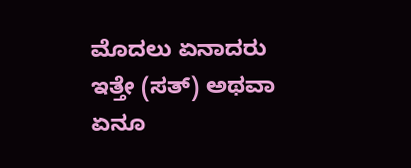ಮೊದಲು ಏನಾದರು ಇತ್ತೇ (ಸತ್) ಅಥವಾ ಏನೂ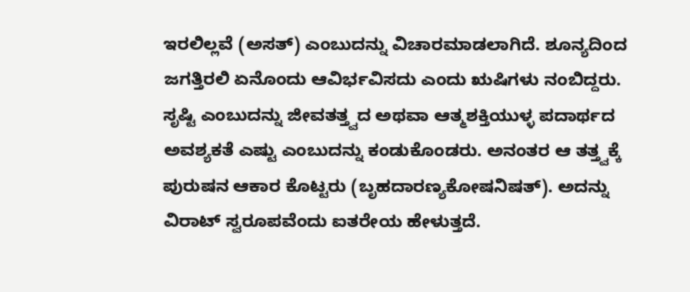ಇರಲಿಲ್ಲವೆ (ಅಸತ್) ಎಂಬುದನ್ನು ವಿಚಾರಮಾಡಲಾಗಿದೆ. ಶೂನ್ಯದಿಂದ ಜಗತ್ತಿರಲಿ ಏನೊಂದು ಆವಿರ್ಭವಿಸದು ಎಂದು ಋಷಿಗಳು ನಂಬಿದ್ದರು. ಸೃಷ್ಟಿ ಎಂಬುದನ್ನು ಜೀವತತ್ತ್ವದ ಅಥವಾ ಆತ್ಮಶಕ್ತಿಯುಳ್ಳ ಪದಾರ್ಥದ ಅವಶ್ಯಕತೆ ಎಷ್ಟು ಎಂಬುದನ್ನು ಕಂಡುಕೊಂಡರು. ಅನಂತರ ಆ ತತ್ತ್ವಕ್ಕೆ ಪುರುಷನ ಆಕಾರ ಕೊಟ್ಟರು (ಬೃಹದಾರಣ್ಯಕೋಷನಿಷತ್). ಅದನ್ನು ವಿರಾಟ್ ಸ್ವರೂಪವೆಂದು ಐತರೇಯ ಹೇಳುತ್ತದೆ.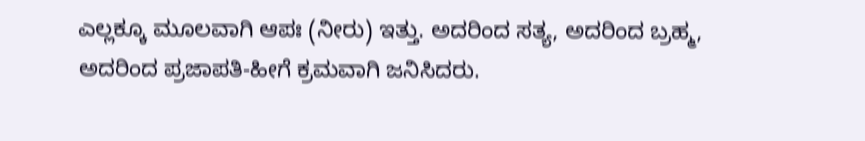ಎಲ್ಲಕ್ಕೂ ಮೂಲವಾಗಿ ಆಪಃ (ನೀರು) ಇತ್ತು. ಅದರಿಂದ ಸತ್ಯ, ಅದರಿಂದ ಬ್ರಹ್ಮ, ಅದರಿಂದ ಪ್ರಜಾಪತಿ-ಹೀಗೆ ಕ್ರಮವಾಗಿ ಜನಿಸಿದರು.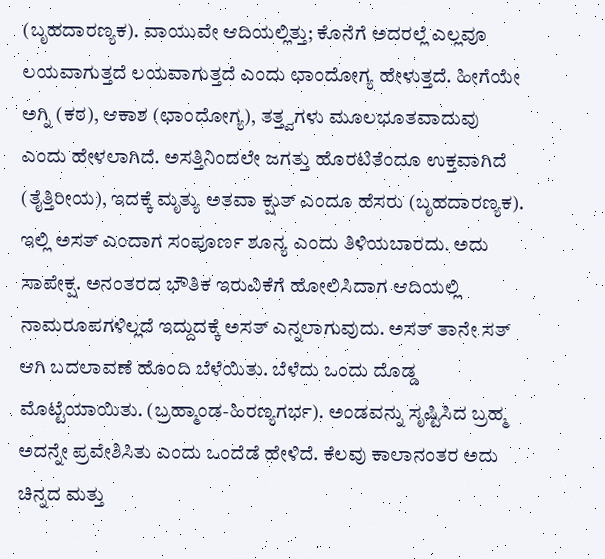(ಬೃಹದಾರಣ್ಯಕ). ವಾಯುವೇ ಆದಿಯಲ್ಲಿತ್ತು; ಕೊನೆಗೆ ಅದರಲ್ಲೆ ಎಲ್ಲವೂ ಲಯವಾಗುತ್ತದೆ ಲಯವಾಗುತ್ತದೆ ಎಂದು ಛಾಂದೋಗ್ಯ ಹೇಳುತ್ತದೆ. ಹೀಗೆಯೇ ಅಗ್ನಿ (ಕಠ), ಆಕಾಶ (ಛಾಂದೋಗ್ಯ), ತತ್ತ್ವಗಳು ಮೂಲಭೂತವಾದುವು ಎಂದು ಹೇಳಲಾಗಿದೆ. ಅಸತ್ತಿನಿಂದಲೇ ಜಗತ್ತು ಹೊರಟಿತೆಂದೂ ಉಕ್ತವಾಗಿದೆ (ತೈತ್ತಿರೀಯ), ಇದಕ್ಕೆ ಮೃತ್ಯು ಅತವಾ ಕ್ಷುತ್ ಎಂದೂ ಹೆಸರು (ಬೃಹದಾರಣ್ಯಕ). ಇಲ್ಲಿ ಅಸತ್ ಎಂದಾಗ ಸಂಪೂರ್ಣ ಶೂನ್ಯ ಎಂದು ತಿಳಿಯಬಾರದು. ಅದು ಸಾಪೇಕ್ಷ. ಅನಂತರದ ಭೌತಿಕ ಇರುವಿಕೆಗೆ ಹೋಲಿಸಿದಾಗ ಆದಿಯಲ್ಲಿ ನಾಮರೂಪಗಳಿಲ್ಲದೆ ಇದ್ದುದಕ್ಕೆ ಅಸತ್ ಎನ್ನಲಾಗುವುದು. ಅಸತ್ ತಾನೇ ಸತ್ ಆಗಿ ಬದಲಾವಣೆ ಹೊಂದಿ ಬೆಳೆಯಿತು. ಬೆಳೆದು ಒಂದು ದೊಡ್ಡ ಮೊಟ್ಟೆಯಾಯಿತು. (ಬ್ರಹ್ಮಾಂಡ-ಹಿರಣ್ಯಗರ್ಭ). ಅಂಡವನ್ನು ಸೃಷ್ಟಿಸಿದ ಬ್ರಹ್ಮ ಅದನ್ನೇ ಪ್ರವೇಶಿಸಿತು ಎಂದು ಒಂದೆಡೆ ಹೇಳಿದೆ. ಕೆಲವು ಕಾಲಾನಂತರ ಅದು ಚಿನ್ನದ ಮತ್ತು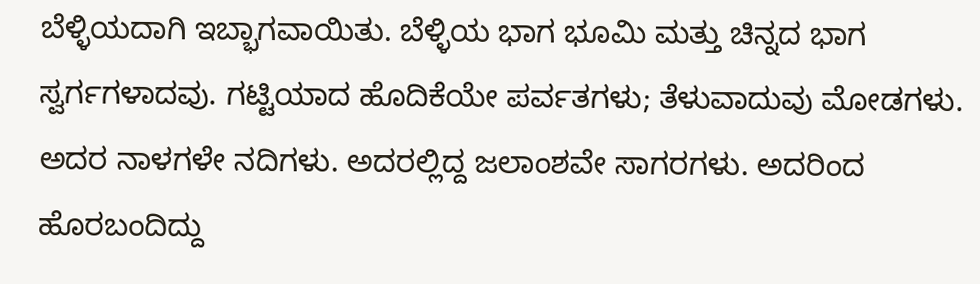ಬೆಳ್ಳಿಯದಾಗಿ ಇಬ್ಭಾಗವಾಯಿತು. ಬೆಳ್ಳಿಯ ಭಾಗ ಭೂಮಿ ಮತ್ತು ಚಿನ್ನದ ಭಾಗ ಸ್ವರ್ಗಗಳಾದವು. ಗಟ್ಟಿಯಾದ ಹೊದಿಕೆಯೇ ಪರ್ವತಗಳು; ತೆಳುವಾದುವು ಮೋಡಗಳು. ಅದರ ನಾಳಗಳೇ ನದಿಗಳು. ಅದರಲ್ಲಿದ್ದ ಜಲಾಂಶವೇ ಸಾಗರಗಳು. ಅದರಿಂದ ಹೊರಬಂದಿದ್ದು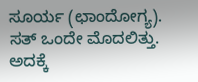ಸೂರ್ಯ (ಛಾಂದೋಗ್ಯ). ಸತ್ ಒಂದೇ ಮೊದಲಿತ್ತು. ಅದಕ್ಕೆ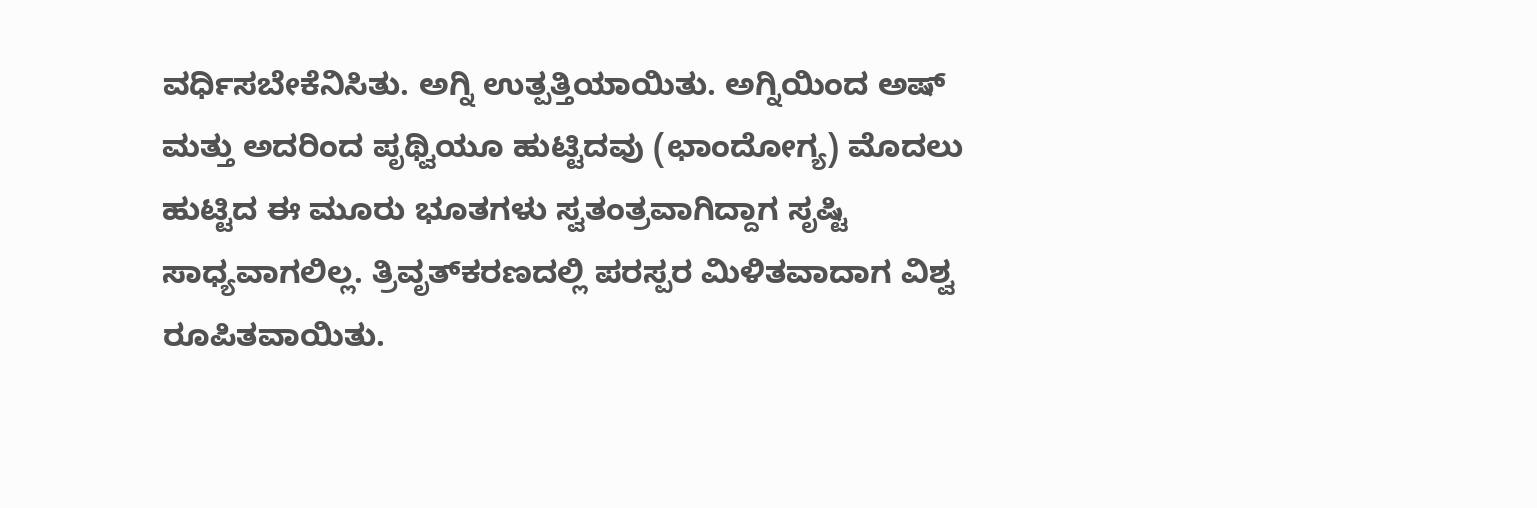ವರ್ಧಿಸಬೇಕೆನಿಸಿತು. ಅಗ್ನಿ ಉತ್ಪತ್ತಿಯಾಯಿತು. ಅಗ್ನಿಯಿಂದ ಅಷ್ ಮತ್ತು ಅದರಿಂದ ಪೃಥ್ವಿಯೂ ಹುಟ್ಟಿದವು (ಛಾಂದೋಗ್ಯ) ಮೊದಲು ಹುಟ್ಟಿದ ಈ ಮೂರು ಭೂತಗಳು ಸ್ವತಂತ್ರವಾಗಿದ್ದಾಗ ಸೃಷ್ಟಿ ಸಾಧ್ಯವಾಗಲಿಲ್ಲ. ತ್ರಿವೃತ್‍ಕರಣದಲ್ಲಿ ಪರಸ್ಪರ ಮಿಳಿತವಾದಾಗ ವಿಶ್ವ ರೂಪಿತವಾಯಿತು.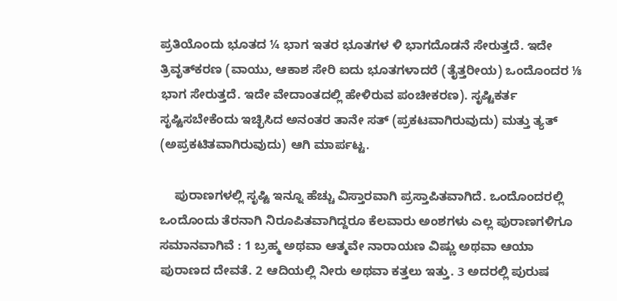ಪ್ರತಿಯೊಂದು ಭೂತದ ¼ ಭಾಗ ಇತರ ಭೂತಗಳ ಳಿ ಭಾಗದೊಡನೆ ಸೇರುತ್ತದೆ. ಇದೇ ತ್ರಿವೃತ್‍ಕರಣ (ವಾಯು, ಆಕಾಶ ಸೇರಿ ಐದು ಭೂತಗಳಾದರೆ (ತೈತ್ತರೀಯ) ಒಂದೊಂದರ ⅛ ಭಾಗ ಸೇರುತ್ತದೆ. ಇದೇ ವೇದಾಂತದಲ್ಲಿ ಹೇಳಿರುವ ಪಂಚೀಕರಣ). ಸೃಷ್ಟಿಕರ್ತ ಸೃಷ್ಟಿಸಬೇಕೆಂದು ಇಚ್ಛಿಸಿದ ಅನಂತರ ತಾನೇ ಸತ್ (ಪ್ರಕಟವಾಗಿರುವುದು) ಮತ್ತು ತ್ಯತ್ (ಅಪ್ರಕಟಿತವಾಗಿರುವುದು) ಆಗಿ ಮಾರ್ಪಟ್ಟ.

    ಪುರಾಣಗಳಲ್ಲಿ ಸೃಷ್ಟಿ ಇನ್ನೂ ಹೆಚ್ಚು ವಿಸ್ತಾರವಾಗಿ ಪ್ರಸ್ತಾಪಿತವಾಗಿದೆ. ಒಂದೊಂದರಲ್ಲಿ ಒಂದೊಂದು ತೆರನಾಗಿ ನಿರೂಪಿತವಾಗಿದ್ದರೂ ಕೆಲವಾರು ಅಂಶಗಳು ಎಲ್ಲ ಪುರಾಣಗಳಿಗೂ ಸಮಾನವಾಗಿವೆ : 1 ಬ್ರಹ್ಮ ಅಥವಾ ಆತ್ಮವೇ ನಾರಾಯಣ ವಿಷ್ಣು ಅಥವಾ ಆಯಾ ಪುರಾಣದ ದೇವತೆ. 2 ಆದಿಯಲ್ಲಿ ನೀರು ಅಥವಾ ಕತ್ತಲು ಇತ್ತು. 3 ಅದರಲ್ಲಿ ಪುರುಷ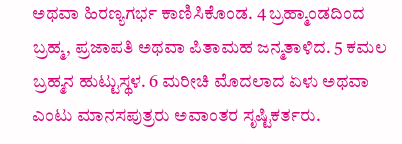ಅಥವಾ ಹಿರಣ್ಯಗರ್ಭ ಕಾಣಿಸಿಕೊಂಡ. 4 ಬ್ರಹ್ಮಾಂಡದಿಂದ ಬ್ರಹ್ಮ, ಪ್ರಜಾಪತಿ ಅಥವಾ ಪಿತಾಮಹ ಜನ್ಮತಾಳಿದ. 5 ಕಮಲ ಬ್ರಹ್ಮನ ಹುಟ್ಟುಸ್ಥಳ. 6 ಮರೀಚಿ ಮೊದಲಾದ ಏಳು ಅಥವಾ ಎಂಟು ಮಾನಸಪುತ್ರರು ಅವಾಂತರ ಸೃಷ್ಟಿಕರ್ತರು.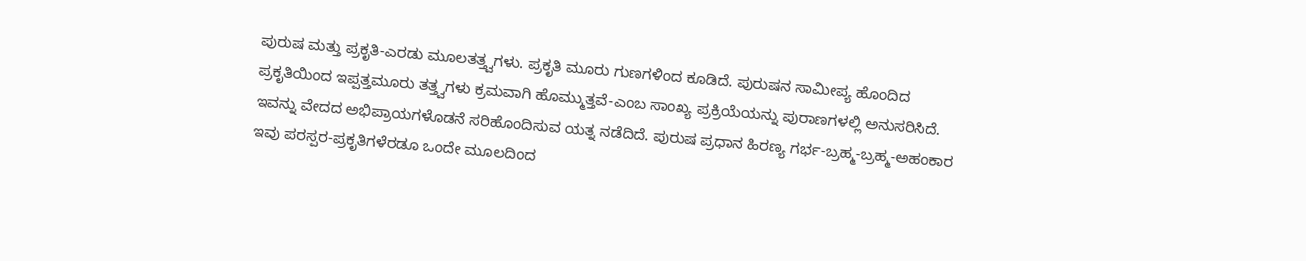ಪುರುಷ ಮತ್ತು ಪ್ರಕೃತಿ-ಎರಡು ಮೂಲತತ್ತ್ವಗಳು. ಪ್ರಕೃತಿ ಮೂರು ಗುಣಗಳಿಂದ ಕೂಡಿದೆ. ಪುರುಷನ ಸಾಮೀಪ್ಯ ಹೊಂದಿದ ಪ್ರಕೃತಿಯಿಂದ ಇಪ್ಪತ್ತಮೂರು ತತ್ತ್ವಗಳು ಕ್ರಮವಾಗಿ ಹೊಮ್ಮುತ್ತವೆ-ಎಂಬ ಸಾಂಖ್ಯ ಪ್ರಕ್ರಿಯೆಯನ್ನು ಪುರಾಣಗಳಲ್ಲಿ ಅನುಸರಿಸಿದೆ. ಇವನ್ನು ವೇದದ ಅಭಿಪ್ರಾಯಗಳೊಡನೆ ಸರಿಹೊಂದಿಸುವ ಯತ್ನ ನಡೆದಿದೆ. ಪುರುಷ ಪ್ರಧಾನ ಹಿರಣ್ಯ ಗರ್ಭ-ಬ್ರಹ್ಮ-ಬ್ರಹ್ಮ-ಅಹಂಕಾರ ಇವು ಪರಸ್ಪರ-ಪ್ರಕೃತಿಗಳೆರಡೂ ಒಂದೇ ಮೂಲದಿಂದ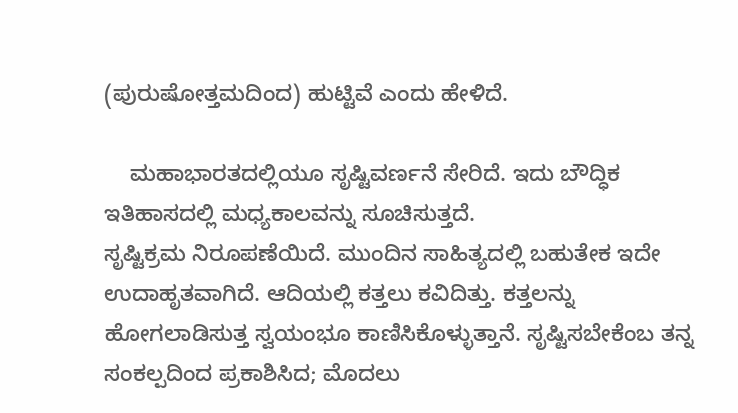(ಪುರುಷೋತ್ತಮದಿಂದ) ಹುಟ್ಟಿವೆ ಎಂದು ಹೇಳಿದೆ.

    ಮಹಾಭಾರತದಲ್ಲಿಯೂ ಸೃಷ್ಟಿವರ್ಣನೆ ಸೇರಿದೆ. ಇದು ಬೌದ್ಧಿಕ ಇತಿಹಾಸದಲ್ಲಿ ಮಧ್ಯಕಾಲವನ್ನು ಸೂಚಿಸುತ್ತದೆ.
ಸೃಷ್ಟಿಕ್ರಮ ನಿರೂಪಣೆಯಿದೆ. ಮುಂದಿನ ಸಾಹಿತ್ಯದಲ್ಲಿ ಬಹುತೇಕ ಇದೇ ಉದಾಹೃತವಾಗಿದೆ. ಆದಿಯಲ್ಲಿ ಕತ್ತಲು ಕವಿದಿತ್ತು. ಕತ್ತಲನ್ನು ಹೋಗಲಾಡಿಸುತ್ತ ಸ್ವಯಂಭೂ ಕಾಣಿಸಿಕೊಳ್ಳುತ್ತಾನೆ. ಸೃಷ್ಟಿಸಬೇಕೆಂಬ ತನ್ನ ಸಂಕಲ್ಪದಿಂದ ಪ್ರಕಾಶಿಸಿದ; ಮೊದಲು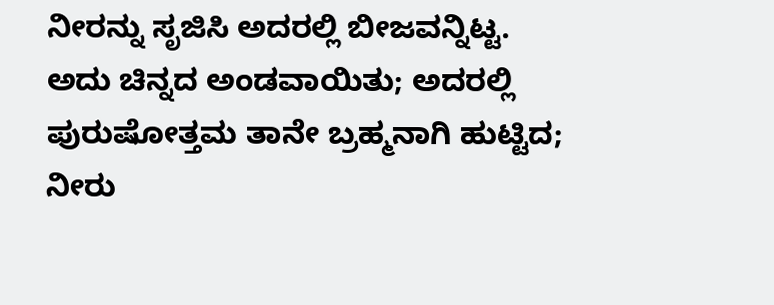ನೀರನ್ನು ಸೃಜಿಸಿ ಅದರಲ್ಲಿ ಬೀಜವನ್ನಿಟ್ಟ. ಅದು ಚಿನ್ನದ ಅಂಡವಾಯಿತು; ಅದರಲ್ಲಿ ಪುರುಷೋತ್ತಮ ತಾನೇ ಬ್ರಹ್ಮನಾಗಿ ಹುಟ್ಟಿದ; ನೀರು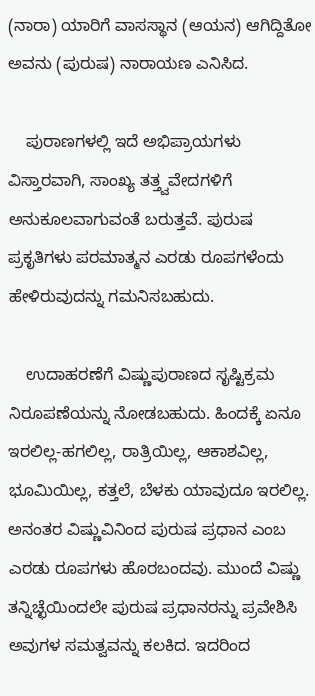(ನಾರಾ) ಯಾರಿಗೆ ವಾಸಸ್ಥಾನ (ಆಯನ) ಆಗಿದ್ದಿತೋ ಅವನು (ಪುರುಷ) ನಾರಾಯಣ ಎನಿಸಿದ.

    ಪುರಾಣಗಳಲ್ಲಿ ಇದೆ ಅಭಿಪ್ರಾಯಗಳು ವಿಸ್ತಾರವಾಗಿ, ಸಾಂಖ್ಯ ತತ್ತ್ವವೇದಗಳಿಗೆ ಅನುಕೂಲವಾಗುವಂತೆ ಬರುತ್ತವೆ. ಪುರುಷ ಪ್ರಕೃತಿಗಳು ಪರಮಾತ್ಮನ ಎರಡು ರೂಪಗಳೆಂದು ಹೇಳಿರುವುದನ್ನು ಗಮನಿಸಬಹುದು.

    ಉದಾಹರಣೆಗೆ ವಿಷ್ಣುಪುರಾಣದ ಸೃಷ್ಟಿಕ್ರಮ ನಿರೂಪಣೆಯನ್ನು ನೋಡಬಹುದು. ಹಿಂದಕ್ಕೆ ಏನೂ ಇರಲಿಲ್ಲ-ಹಗಲಿಲ್ಲ, ರಾತ್ರಿಯಿಲ್ಲ, ಆಕಾಶವಿಲ್ಲ, ಭೂಮಿಯಿಲ್ಲ, ಕತ್ತಲೆ, ಬೆಳಕು ಯಾವುದೂ ಇರಲಿಲ್ಲ. ಅನಂತರ ವಿಷ್ಣುವಿನಿಂದ ಪುರುಷ ಪ್ರಧಾನ ಎಂಬ ಎರಡು ರೂಪಗಳು ಹೊರಬಂದವು. ಮುಂದೆ ವಿಷ್ಣು ತನ್ನಿಚ್ಛೆಯಿಂದಲೇ ಪುರುಷ ಪ್ರಧಾನರನ್ನು ಪ್ರವೇಶಿಸಿ ಅವುಗಳ ಸಮತ್ವವನ್ನು ಕಲಕಿದ. ಇದರಿಂದ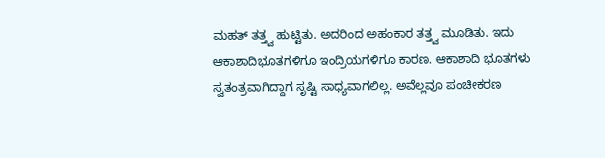ಮಹತ್ ತತ್ತ್ವ ಹುಟ್ಟಿತು. ಅದರಿಂದ ಅಹಂಕಾರ ತತ್ತ್ವ ಮೂಡಿತು. ಇದು ಆಕಾಶಾದಿಭೂತಗಳಿಗೂ ಇಂದ್ರಿಯಗಳಿಗೂ ಕಾರಣ. ಆಕಾಶಾದಿ ಭೂತಗಳು ಸ್ವತಂತ್ರವಾಗಿದ್ದಾಗ ಸೃಷ್ಟಿ ಸಾಧ್ಯವಾಗಲಿಲ್ಲ. ಅವೆಲ್ಲವೂ ಪಂಚೀಕರಣ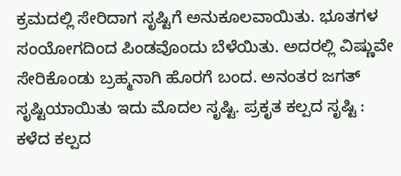ಕ್ರಮದಲ್ಲಿ ಸೇರಿದಾಗ ಸೃಷ್ಟಿಗೆ ಅನುಕೂಲವಾಯಿತು. ಭೂತಗಳ ಸಂಯೋಗದಿಂದ ಪಿಂಡವೊಂದು ಬೆಳೆಯಿತು. ಅದರಲ್ಲಿ ವಿಷ್ಣುವೇ ಸೇರಿಕೊಂಡು ಬ್ರಹ್ಮನಾಗಿ ಹೊರಗೆ ಬಂದ. ಅನಂತರ ಜಗತ್ ಸೃಷ್ಟಿಯಾಯಿತು ಇದು ಮೊದಲ ಸೃಷ್ಟಿ. ಪ್ರಕೃತ ಕಲ್ಪದ ಸೃಷ್ಟಿ : ಕಳೆದ ಕಲ್ಪದ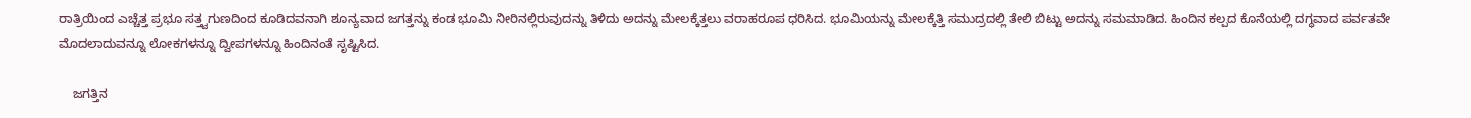ರಾತ್ರಿಯಿಂದ ಎಚ್ಚೆತ್ತ ಪ್ರಭೂ ಸತ್ತ್ವಗುಣದಿಂದ ಕೂಡಿದವನಾಗಿ ಶೂನ್ಯವಾದ ಜಗತ್ತನ್ನು ಕಂಡ ಭೂಮಿ ನೀರಿನಲ್ಲಿರುವುದನ್ನು ತಿಳಿದು ಅದನ್ನು ಮೇಲಕ್ಕೆತ್ತಲು ವರಾಹರೂಪ ಧರಿಸಿದ. ಭೂಮಿಯನ್ನು ಮೇಲಕ್ಕೆತ್ತಿ ಸಮುದ್ರದಲ್ಲಿ ತೇಲಿ ಬಿಟ್ಟು ಅದನ್ನು ಸಮಮಾಡಿದ. ಹಿಂದಿನ ಕಲ್ಪದ ಕೊನೆಯಲ್ಲಿ ದಗ್ಧವಾದ ಪರ್ವತವೇ ಮೊದಲಾದುವನ್ನೂ ಲೋಕಗಳನ್ನೂ ದ್ವೀಪಗಳನ್ನೂ ಹಿಂದಿನಂತೆ ಸೃಷ್ಟಿಸಿದ.

    ಜಗತ್ತಿನ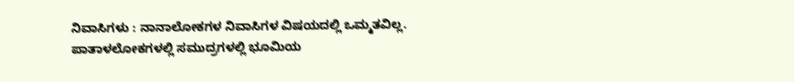ನಿವಾಸಿಗಳು : ನಾನಾಲೋಕಗಳ ನಿವಾಸಿಗಳ ವಿಷಯದಲ್ಲಿ ಒಮ್ಮತವಿಲ್ಲ. ಪಾತಾಳಲೋಕಗಳಲ್ಲಿ ಸಮುದ್ರಗಳಲ್ಲಿ ಭೂಮಿಯ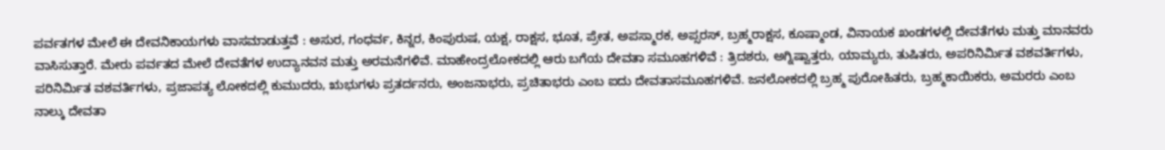ಪರ್ವತಗಳ ಮೇಲೆ ಈ ದೇವನಿಕಾಯಗಳು ವಾಸಮಾಡುತ್ತವೆ : ಅಸುರ, ಗಂಧರ್ವ, ಕಿನ್ನರ, ಕಿಂಪುರುಷ, ಯಕ್ಷ, ರಾಕ್ಷಸ, ಭೂತ, ಪ್ರೇತ, ಅಪಸ್ಮಾರಕ, ಅಪ್ಸರಸ್, ಬ್ರಹ್ಮರಾಕ್ಷಸ, ಕೂಷ್ಮಾಂಡ, ವಿನಾಯಕ ಖಂಡಗಳಲ್ಲಿ ದೇವತೆಗಳು ಮತ್ತು ಮಾನವರು ವಾಸಿಸುತ್ತಾರೆ. ಮೇರು ಪರ್ವತದ ಮೇಲೆ ದೇವತೆಗಳ ಉದ್ಯಾನವನ ಮತ್ತು ಅರಮನೆಗಳಿವೆ. ಮಾಹೇಂದ್ರಲೋಕದಲ್ಲಿ ಆರು ಬಗೆಯ ದೇವತಾ ಸಮೂಹಗಳಿವೆ : ತ್ರಿದಶರು, ಅಗ್ನಿಷ್ವಾತ್ತರು, ಯಾಮ್ಯರು, ತುಷಿತರು, ಅಪರಿನಿರ್ಮಿತ ವಶವರ್ತಿಗಳು, ಪರಿನಿರ್ಮಿತ ವಶವರ್ತಿಗಳು, ಪ್ರಜಾಪತ್ಯ ಲೋಕದಲ್ಲಿ ಕುಮುದರು, ಋಭುಗಳು ಪ್ರತರ್ದನರು, ಅಂಜನಾಭರು, ಪ್ರಚಿತಾಭರು ಎಂಬ ಐದು ದೇವತಾಸಮೂಹಗಳಿವೆ. ಜನಲೋಕದಲ್ಲಿ ಬ್ರಹ್ಮ ಪುರೋಹಿತರು, ಬ್ರಹ್ಮಕಾಯಿಕರು, ಅಮರರು ಎಂಬ ನಾಲ್ಕು ದೇವತಾ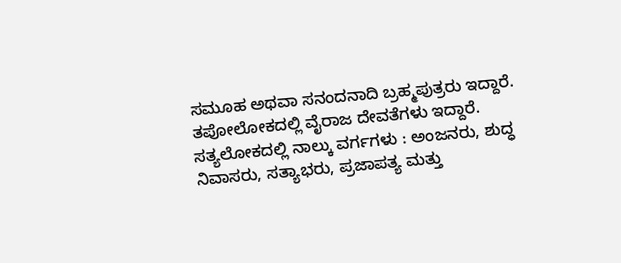ಸಮೂಹ ಅಥವಾ ಸನಂದನಾದಿ ಬ್ರಹ್ಮಪುತ್ರರು ಇದ್ದಾರೆ. ತಪೋಲೋಕದಲ್ಲಿ ವೈರಾಜ ದೇವತೆಗಳು ಇದ್ದಾರೆ. ಸತ್ಯಲೋಕದಲ್ಲಿ ನಾಲ್ಕು ವರ್ಗಗಳು : ಅಂಜನರು, ಶುದ್ಧ ನಿವಾಸರು, ಸತ್ಯಾಭರು, ಪ್ರಜಾಪತ್ಯ ಮತ್ತು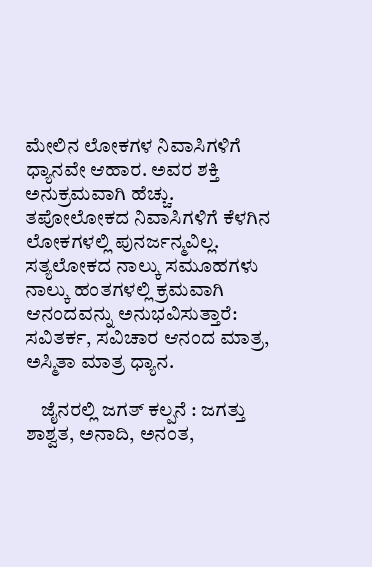ಮೇಲಿನ ಲೋಕಗಳ ನಿವಾಸಿಗಳಿಗೆ ಧ್ಯಾನವೇ ಆಹಾರ. ಅವರ ಶಕ್ತಿ ಅನುಕ್ರಮವಾಗಿ ಹೆಚ್ಚು. ತಪೋಲೋಕದ ನಿವಾಸಿಗಳಿಗೆ ಕೆಳಗಿನ ಲೋಕಗಳಲ್ಲಿ ಪುನರ್ಜನ್ಮವಿಲ್ಲ. ಸತ್ಯಲೋಕದ ನಾಲ್ಕು ಸಮೂಹಗಳು ನಾಲ್ಕು ಹಂತಗಳಲ್ಲಿ ಕ್ರಮವಾಗಿ ಆನಂದವನ್ನು ಅನುಭವಿಸುತ್ತಾರೆ: ಸವಿತರ್ಕ, ಸವಿಚಾರ ಆನಂದ ಮಾತ್ರ, ಅಸ್ಮಿತಾ ಮಾತ್ರ ಧ್ಯಾನ.

    ಜೈನರಲ್ಲಿ ಜಗತ್ ಕಲ್ಪನೆ : ಜಗತ್ತು ಶಾಶ್ವತ, ಅನಾದಿ, ಅನಂತ,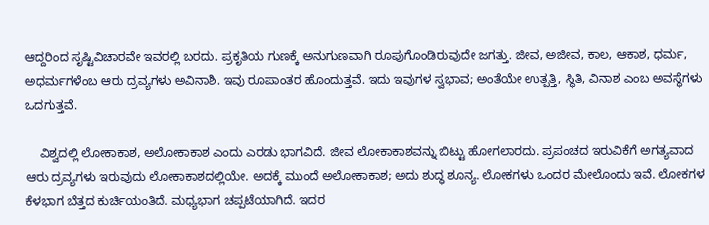ಆದ್ದರಿಂದ ಸೃಷ್ಟಿವಿಚಾರವೇ ಇವರಲ್ಲಿ ಬರದು. ಪ್ರಕೃತಿಯ ಗುಣಕ್ಕೆ ಅನುಗುಣವಾಗಿ ರೂಪುಗೊಂಡಿರುವುದೇ ಜಗತ್ತು. ಜೀವ, ಅಜೀವ, ಕಾಲ, ಆಕಾಶ, ಧರ್ಮ, ಅಧರ್ಮಗಳೆಂಬ ಆರು ದ್ರವ್ಯಗಳು ಅವಿನಾಶಿ. ಇವು ರೂಪಾಂತರ ಹೊಂದುತ್ತವೆ. ಇದು ಇವುಗಳ ಸ್ವಭಾವ; ಅಂತೆಯೇ ಉತ್ಪತ್ತಿ, ಸ್ಥಿತಿ, ವಿನಾಶ ಎಂಬ ಅವಸ್ಥೆಗಳು ಒದಗುತ್ತವೆ.

    ವಿಶ್ವದಲ್ಲಿ ಲೋಕಾಕಾಶ, ಅಲೋಕಾಕಾಶ ಎಂದು ಎರಡು ಭಾಗವಿದೆ. ಜೀವ ಲೋಕಾಕಾಶವನ್ನು ಬಿಟ್ಟು ಹೋಗಲಾರದು. ಪ್ರಪಂಚದ ಇರುವಿಕೆಗೆ ಅಗತ್ಯವಾದ ಆರು ದ್ರವ್ಯಗಳು ಇರುವುದು ಲೋಕಾಕಾಶದಲ್ಲಿಯೇ. ಅದಕ್ಕೆ ಮುಂದೆ ಅಲೋಕಾಕಾಶ; ಅದು ಶುದ್ಧ ಶೂನ್ಯ. ಲೋಕಗಳು ಒಂದರ ಮೇಲೊಂದು ಇವೆ. ಲೋಕಗಳ ಕೆಳಭಾಗ ಬೆತ್ತದ ಕುರ್ಚಿಯಂತಿದೆ. ಮಧ್ಯಭಾಗ ಚಪ್ಪಟೆಯಾಗಿದೆ. ಇದರ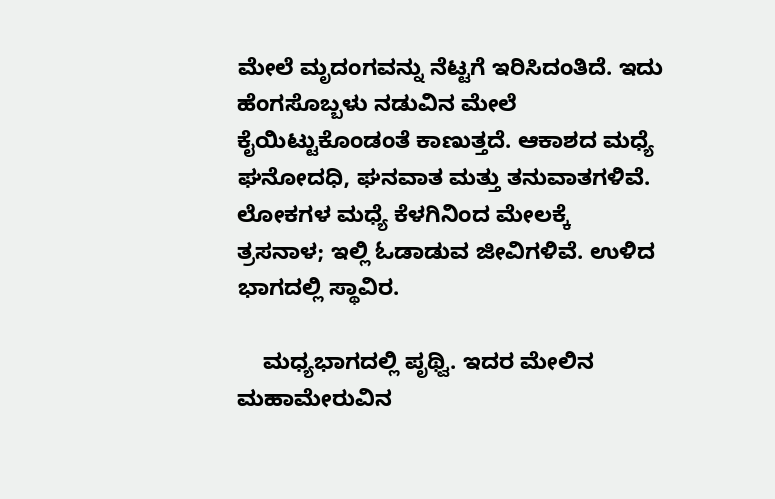ಮೇಲೆ ಮೃದಂಗವನ್ನು ನೆಟ್ಟಗೆ ಇರಿಸಿದಂತಿದೆ. ಇದು ಹೆಂಗಸೊಬ್ಬಳು ನಡುವಿನ ಮೇಲೆ ಕೈಯಿಟ್ಟುಕೊಂಡಂತೆ ಕಾಣುತ್ತದೆ. ಆಕಾಶದ ಮಧ್ಯೆ ಘನೋದಧಿ, ಘನವಾತ ಮತ್ತು ತನುವಾತಗಳಿವೆ. ಲೋಕಗಳ ಮಧ್ಯೆ ಕೆಳಗಿನಿಂದ ಮೇಲಕ್ಕೆ ತ್ರಸನಾಳ; ಇಲ್ಲಿ ಓಡಾಡುವ ಜೀವಿಗಳಿವೆ. ಉಳಿದ ಭಾಗದಲ್ಲಿ ಸ್ಥಾವಿರ.

    ಮಧ್ಯಭಾಗದಲ್ಲಿ ಪೃಥ್ವಿ. ಇದರ ಮೇಲಿನ ಮಹಾಮೇರುವಿನ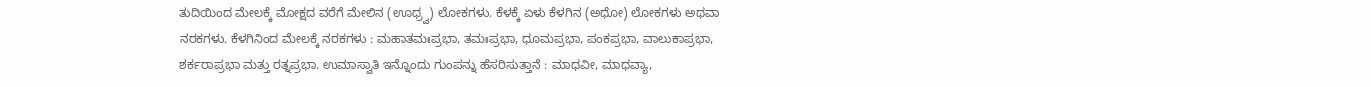ತುದಿಯಿಂದ ಮೇಲಕ್ಕೆ ಮೋಕ್ಷದ ವರೆಗೆ ಮೇಲಿನ (ಊಧ್ರ್ವ) ಲೋಕಗಳು. ಕೆಳಕ್ಕೆ ಏಳು ಕೆಳಗಿನ (ಅಧೋ) ಲೋಕಗಳು ಅಥವಾ ನರಕಗಳು. ಕೆಳಗಿನಿಂದ ಮೇಲಕ್ಕೆ ನರಕಗಳು : ಮಹಾತಮಃಪ್ರಭಾ, ತಮಃಪ್ರಭಾ, ಧೂಮಪ್ರಭಾ, ಪಂಕಪ್ರಭಾ, ವಾಲುಕಾಪ್ರಭಾ, ಶರ್ಕರಾಪ್ರಭಾ ಮತ್ತು ರತ್ನಪ್ರಭಾ. ಉಮಾಸ್ವಾತಿ ಇನ್ನೊಂದು ಗುಂಪನ್ನು ಹೆಸರಿಸುತ್ತಾನೆ : ಮಾಧವೀ, ಮಾಧವ್ಯಾ,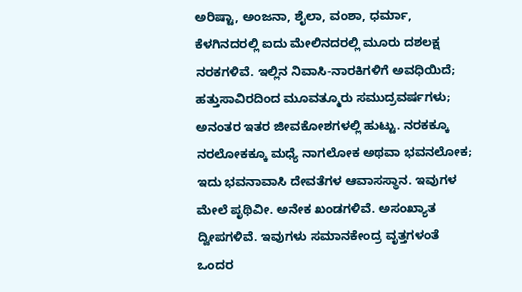ಅರಿಷ್ಟಾ, ಅಂಜನಾ, ಶೈಲಾ, ವಂಶಾ, ಧರ್ಮಾ, ಕೆಳಗಿನದರಲ್ಲಿ ಐದು ಮೇಲಿನದರಲ್ಲಿ ಮೂರು ದಶಲಕ್ಷ ನರಕಗಳಿವೆ. ಇಲ್ಲಿನ ನಿವಾಸಿ-ನಾರಕಿಗಳಿಗೆ ಅವಧಿಯಿದೆ; ಹತ್ತುಸಾವಿರದಿಂದ ಮೂವತ್ಮೂರು ಸಮುದ್ರವರ್ಷಗಳು; ಅನಂತರ ಇತರ ಜೀವಕೋಶಗಳಲ್ಲಿ ಹುಟ್ಟು. ನರಕಕ್ಕೂ ನರಲೋಕಕ್ಕೂ ಮಧ್ಯೆ ನಾಗಲೋಕ ಅಥವಾ ಭವನಲೋಕ; ಇದು ಭವನಾವಾಸಿ ದೇವತೆಗಳ ಆವಾಸಸ್ಥಾನ. ಇವುಗಳ ಮೇಲೆ ಪೃಥಿವೀ. ಅನೇಕ ಖಂಡಗಳಿವೆ. ಅಸಂಖ್ಯಾತ ದ್ವೀಪಗಳಿವೆ. ಇವುಗಳು ಸಮಾನಕೇಂದ್ರ ವೃತ್ತಗಳಂತೆ ಒಂದರ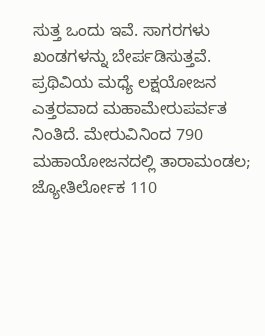ಸುತ್ತ ಒಂದು ಇವೆ. ಸಾಗರಗಳು ಖಂಡಗಳನ್ನು ಬೇರ್ಪಡಿಸುತ್ತವೆ. ಪ್ರಥಿವಿಯ ಮಧ್ಯೆ ಲಕ್ಷಯೋಜನ ಎತ್ತರವಾದ ಮಹಾಮೇರುಪರ್ವತ ನಿಂತಿದೆ. ಮೇರುವಿನಿಂದ 790 ಮಹಾಯೋಜನದಲ್ಲಿ ತಾರಾಮಂಡಲ; ಜ್ಯೋತಿರ್ಲೋಕ 110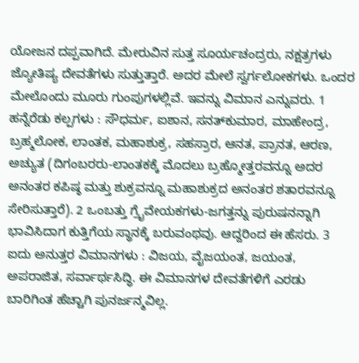ಯೋಜನ ದಪ್ಪವಾಗಿದೆ. ಮೇರುವಿನ ಸುತ್ತ ಸೂರ್ಯಚಂದ್ರರು, ನಕ್ಷತ್ರಗಳು ಜ್ಯೋತಿಷ್ಯ ದೇವತೆಗಳು ಸುತ್ತುತ್ತಾರೆ. ಅದರ ಮೇಲೆ ಸ್ವರ್ಗಲೋಕಗಳು. ಒಂದರ ಮೇಲೊಂದು ಮೂರು ಗುಂಪುಗಳಲ್ಲಿವೆ. ಇವನ್ನು ವಿಮಾನ ಎನ್ನುವರು. 1 ಹನ್ನೆರೆಡು ಕಲ್ಪಗಳು : ಸೌಧರ್ಮ, ಐಶಾನ, ಸನತ್‍ಕುಮಾರ, ಮಾಹೇಂದ್ರ, ಬ್ರಹ್ಮಲೋಕ, ಲಾಂತಕ, ಮಹಾಶುಕ್ರ, ಸಹಸ್ರಾರ, ಆನತ, ಪ್ರಾನತ, ಆರಣ, ಅಚ್ಯುತ (ದಿಗಂಬರರು-ಲಾಂತಕಕ್ಕೆ ಮೊದಲು ಬ್ರಹ್ಮೋತ್ತರವನ್ನೂ ಅದರ ಅನಂತರ ಕಪಿಷ್ಠ ಮತ್ತು ಶುಕ್ರವನ್ನೂ ಮಹಾಶುಕ್ರದ ಅನಂತರ ಶತಾರವನ್ನೂ ಸೇರಿಸುತ್ತಾರೆ). 2 ಒಂಬತ್ತು ಗ್ರೈವೇಯಕಗಳು-ಜಗತ್ತನ್ನು ಪುರುಷನನ್ನಾಗಿ ಭಾವಿಸಿದಾಗ ಕುತ್ತಿಗೆಯ ಸ್ಥಾನಕ್ಕೆ ಬರುವಂಥವು. ಆದ್ದರಿಂದ ಈ ಹೆಸರು. 3 ಐದು ಅನುತ್ತರ ವಿಮಾನಗಳು : ವಿಜಯ, ವೈಜಯಂತ, ಜಯಂತ, ಅಪರಾಜಿತ, ಸರ್ವಾರ್ಥಸಿದ್ಧಿ. ಈ ವಿಮಾನಗಳ ದೇವತೆಗಳಿಗೆ ಎರಡು ಬಾರಿಗಿಂತ ಹೆಚ್ಚಾಗಿ ಪುನರ್ಜನ್ಮವಿಲ್ಲ.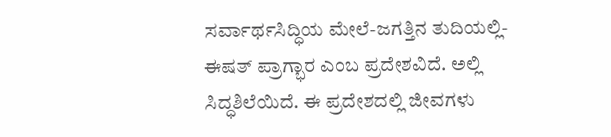ಸರ್ವಾರ್ಥಸಿದ್ಧಿಯ ಮೇಲೆ-ಜಗತ್ತಿನ ತುದಿಯಲ್ಲಿ-ಈಷತ್ ಪ್ರಾಗ್ಭಾರ ಎಂಬ ಪ್ರದೇಶವಿದೆ. ಅಲ್ಲಿ ಸಿದ್ಧಶಿಲೆಯಿದೆ. ಈ ಪ್ರದೇಶದಲ್ಲಿ ಜೀವಗಳು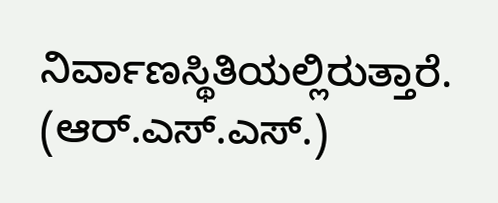ನಿರ್ವಾಣಸ್ಥಿತಿಯಲ್ಲಿರುತ್ತಾರೆ.  (ಆರ್.ಎಸ್.ಎಸ್.)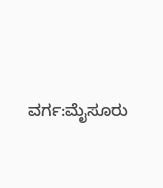ವರ್ಗ:ಮೈಸೂರು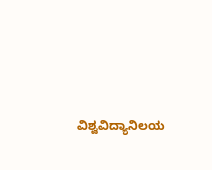ವಿಶ್ವವಿದ್ಯಾನಿಲಯ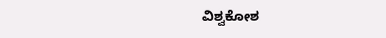ವಿಶ್ವಕೋಶ